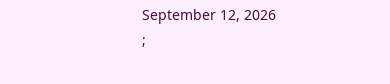September 12, 2026
;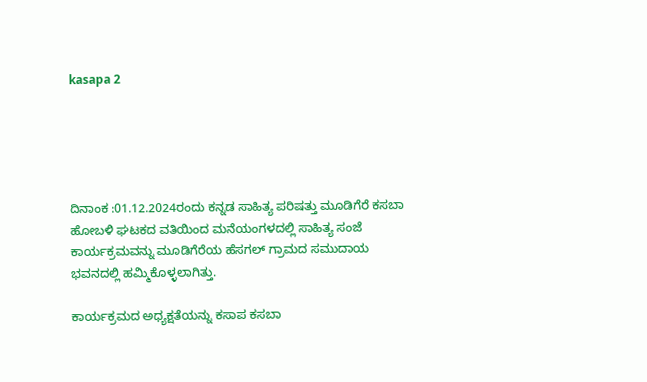kasapa 2





ದಿನಾಂಕ :01.12.2024ರಂದು ಕನ್ನಡ ಸಾಹಿತ್ಯ ಪರಿಷತ್ತು ಮೂಡಿಗೆರೆ ಕಸಬಾ ಹೋಬಳಿ ಘಟಕದ ವತಿಯಿಂದ ಮನೆಯಂಗಳದಲ್ಲಿ ಸಾಹಿತ್ಯ ಸಂಜೆ ಕಾರ್ಯಕ್ರಮವನ್ನು ಮೂಡಿಗೆರೆಯ ಹೆಸಗಲ್ ಗ್ರಾಮದ ಸಮುದಾಯ ಭವನದಲ್ಲಿ ಹಮ್ಮಿಕೊಳ್ಳಲಾಗಿತ್ತು.

ಕಾರ್ಯಕ್ರಮದ ಅಧ್ಯಕ್ಷತೆಯನ್ನು ಕಸಾಪ ಕಸಬಾ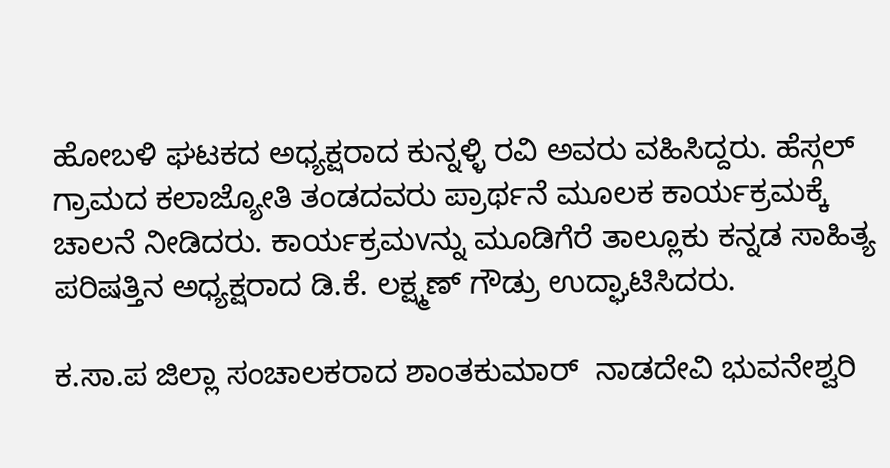ಹೋಬಳಿ ಘಟಕದ ಅಧ್ಯಕ್ಷರಾದ ಕುನ್ನಳ್ಳಿ ರವಿ ಅವರು ವಹಿಸಿದ್ದರು. ಹೆಸ್ಗಲ್ ಗ್ರಾಮದ ಕಲಾಜ್ಯೋತಿ ತಂಡದವರು ಪ್ರಾರ್ಥನೆ ಮೂಲಕ ಕಾರ್ಯಕ್ರಮಕ್ಕೆ ಚಾಲನೆ ನೀಡಿದರು. ಕಾರ್ಯಕ್ರಮvನ್ನು ಮೂಡಿಗೆರೆ ತಾಲ್ಲೂಕು ಕನ್ನಡ ಸಾಹಿತ್ಯ ಪರಿಷತ್ತಿನ ಅಧ್ಯಕ್ಷರಾದ ಡಿ.ಕೆ. ಲಕ್ಷ್ಮಣ್ ಗೌಡ್ರು ಉದ್ಘಾಟಿಸಿದರು.

ಕ.ಸಾ.ಪ ಜಿಲ್ಲಾ ಸಂಚಾಲಕರಾದ ಶಾಂತಕುಮಾರ್  ನಾಡದೇವಿ ಭುವನೇಶ್ವರಿ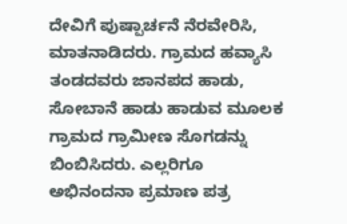ದೇವಿಗೆ ಪುಷ್ಪಾರ್ಚನೆ ನೆರವೇರಿಸಿ, ಮಾತನಾಡಿದರು. ಗ್ರಾಮದ ಹವ್ಯಾಸಿ ತಂಡದವರು ಜಾನಪದ ಹಾಡು, ಸೋಬಾನೆ ಹಾಡು ಹಾಡುವ ಮೂಲಕ ಗ್ರಾಮದ ಗ್ರಾಮೀಣ ಸೊಗಡನ್ನು ಬಿಂಬಿಸಿದರು. ಎಲ್ಲರಿಗೂ ಅಭಿನಂದನಾ ಪ್ರಮಾಣ ಪತ್ರ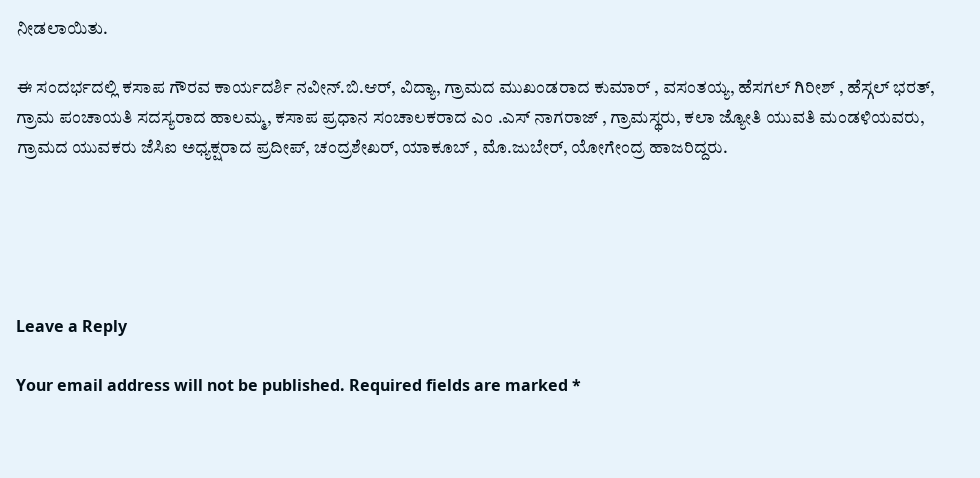ನೀಡಲಾಯಿತು.

ಈ ಸಂದರ್ಭದಲ್ಲಿ ಕಸಾಪ ಗೌರವ ಕಾರ್ಯದರ್ಶಿ ನವೀನ್.ಬಿ.ಆರ್, ವಿದ್ಯಾ, ಗ್ರಾಮದ ಮುಖಂಡರಾದ ಕುಮಾರ್ , ವಸಂತಯ್ಯ, ಹೆಸಗಲ್ ಗಿರೀಶ್ , ಹೆಸ್ಗಲ್ ಭರತ್, ಗ್ರಾಮ ಪಂಚಾಯತಿ ಸದಸ್ಯರಾದ ಹಾಲಮ್ಮ, ಕಸಾಪ ಪ್ರಧಾನ ಸಂಚಾಲಕರಾದ ಎಂ .ಎಸ್ ನಾಗರಾಜ್ , ಗ್ರಾಮಸ್ಥರು, ಕಲಾ ಜ್ಯೋತಿ ಯುವತಿ ಮಂಡಳಿಯವರು, ಗ್ರಾಮದ ಯುವಕರು ಜೆಸಿಐ ಅಧ್ಯಕ್ಷರಾದ ಪ್ರದೀಪ್, ಚಂದ್ರಶೇಖರ್, ಯಾಕೂಬ್ , ಮೊ.ಜುಬೇರ್, ಯೋಗೇಂದ್ರ ಹಾಜರಿದ್ದರು.





Leave a Reply

Your email address will not be published. Required fields are marked *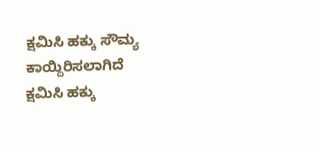ಕ್ಷಮಿಸಿ ಹಕ್ಕು ಸೌಮ್ಯ ಕಾಯ್ದಿರಿಸಲಾಗಿದೆ
ಕ್ಷಮಿಸಿ ಹಕ್ಕು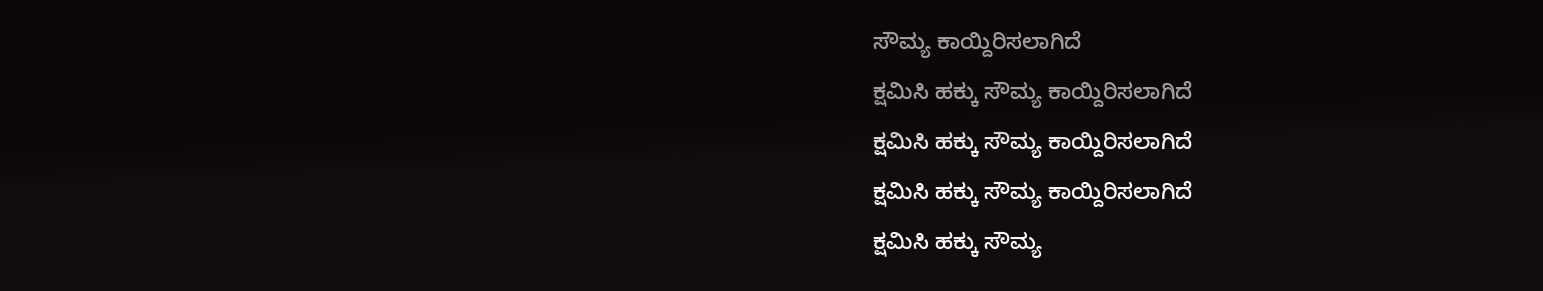ಸೌಮ್ಯ ಕಾಯ್ದಿರಿಸಲಾಗಿದೆ
ಕ್ಷಮಿಸಿ ಹಕ್ಕು ಸೌಮ್ಯ ಕಾಯ್ದಿರಿಸಲಾಗಿದೆ
ಕ್ಷಮಿಸಿ ಹಕ್ಕು ಸೌಮ್ಯ ಕಾಯ್ದಿರಿಸಲಾಗಿದೆ
ಕ್ಷಮಿಸಿ ಹಕ್ಕು ಸೌಮ್ಯ ಕಾಯ್ದಿರಿಸಲಾಗಿದೆ
ಕ್ಷಮಿಸಿ ಹಕ್ಕು ಸೌಮ್ಯ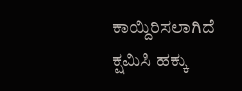ಕಾಯ್ದಿರಿಸಲಾಗಿದೆ
ಕ್ಷಮಿಸಿ ಹಕ್ಕು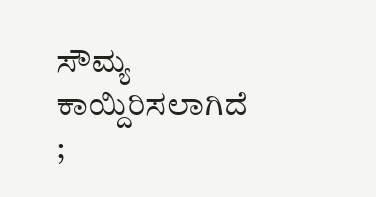ಸೌಮ್ಯ ಕಾಯ್ದಿರಿಸಲಾಗಿದೆ
;